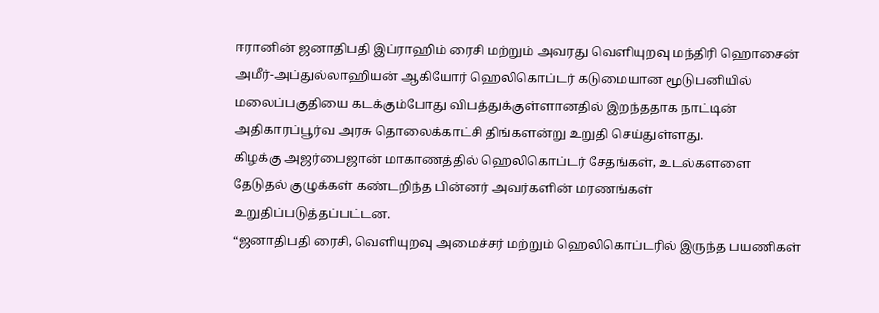ஈரானின் ஜனாதிபதி இப்ராஹிம் ரைசி மற்றும் அவரது வெளியுறவு மந்திரி ஹொசைன் அமீர்-அப்துல்லாஹியன் ஆகியோர் ஹெலிகொப்டர் கடுமையான மூடுபனியில் மலைப்பகுதியை கடக்கும்போது விபத்துக்குள்ளானதில் இறந்ததாக நாட்டின் அதிகாரப்பூர்வ அரசு தொலைக்காட்சி திங்களன்று உறுதி செய்துள்ளது.
கிழக்கு அஜர்பைஜான் மாகாணத்தில் ஹெலிகொப்டர் சேதங்கள், உடல்களளை தேடுதல் குழுக்கள் கண்டறிந்த பின்னர் அவர்களின் மரணங்கள் உறுதிப்படுத்தப்பட்டன.
“ஜனாதிபதி ரைசி, வெளியுறவு அமைச்சர் மற்றும் ஹெலிகொப்டரில் இருந்த பயணிகள்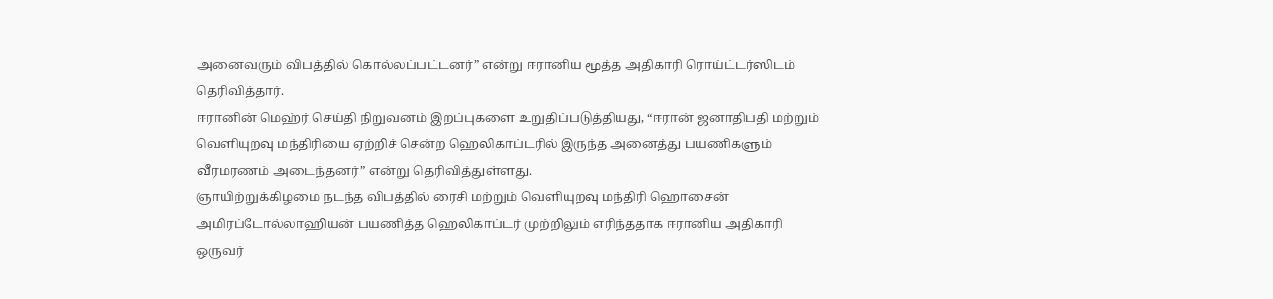அனைவரும் விபத்தில் கொல்லப்பட்டனர்” என்று ஈரானிய மூத்த அதிகாரி ரொய்ட்டர்ஸிடம் தெரிவித்தார்.
ஈரானின் மெஹ்ர் செய்தி நிறுவனம் இறப்புகளை உறுதிப்படுத்தியது, “ஈரான் ஜனாதிபதி மற்றும் வெளியுறவு மந்திரியை ஏற்றிச் சென்ற ஹெலிகாப்டரில் இருந்த அனைத்து பயணிகளும் வீரமரணம் அடைந்தனர்” என்று தெரிவித்துள்ளது.
ஞாயிற்றுக்கிழமை நடந்த விபத்தில் ரைசி மற்றும் வெளியுறவு மந்திரி ஹொசைன் அமிரப்டோல்லாஹியன் பயணித்த ஹெலிகாப்டர் முற்றிலும் எரிந்ததாக ஈரானிய அதிகாரி ஒருவர்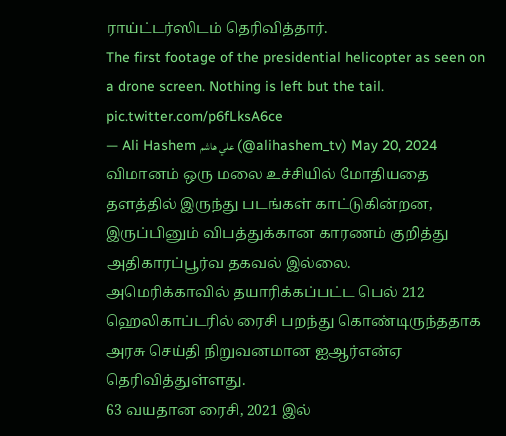ராய்ட்டர்ஸிடம் தெரிவித்தார்.
The first footage of the presidential helicopter as seen on a drone screen. Nothing is left but the tail. pic.twitter.com/p6fLksA6ce
— Ali Hashem علي هاشم (@alihashem_tv) May 20, 2024
விமானம் ஒரு மலை உச்சியில் மோதியதை தளத்தில் இருந்து படங்கள் காட்டுகின்றன, இருப்பினும் விபத்துக்கான காரணம் குறித்து அதிகாரப்பூர்வ தகவல் இல்லை.
அமெரிக்காவில் தயாரிக்கப்பட்ட பெல் 212 ஹெலிகாப்டரில் ரைசி பறந்து கொண்டிருந்ததாக அரசு செய்தி நிறுவனமான ஐஆர்என்ஏ தெரிவித்துள்ளது.
63 வயதான ரைசி, 2021 இல்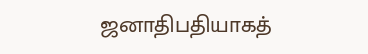ஜனாதிபதியாகத்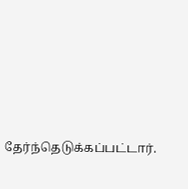தேர்ந்தெடுக்கப்பட்டார்.